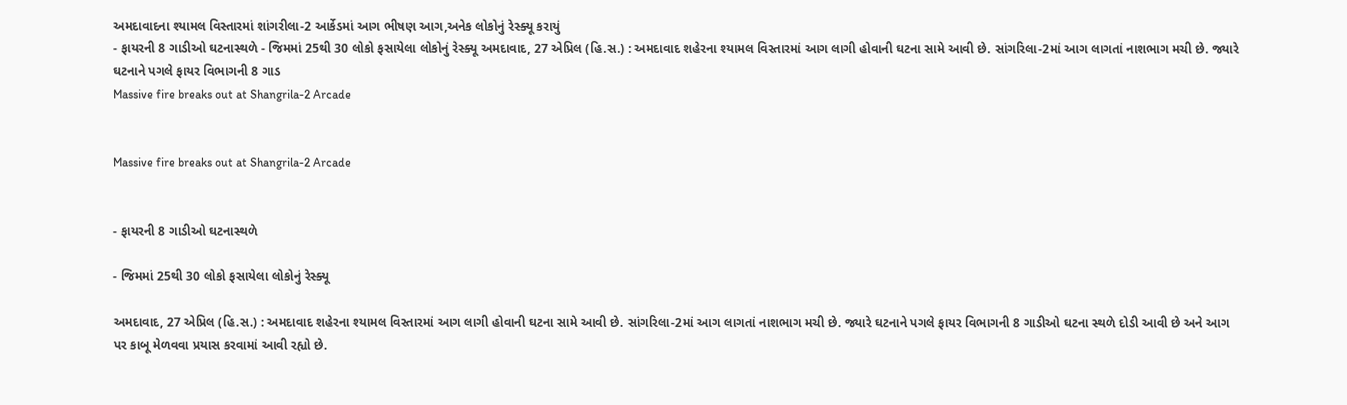અમદાવાદના શ્યામલ વિસ્તારમાં શાંગરીલા-2 આર્કેડમાં આગ ભીષણ આગ,અનેક લોકોનું રેસ્ક્યૂ કરાયું
- ફાયરની 8 ગાડીઓ ઘટનાસ્થળે - જિમમાં 25થી 30 લોકો ફસાયેલા લોકોનું રેસ્ક્યૂ અમદાવાદ, 27 એપ્રિલ (હિ.સ.) : અમદાવાદ શહેરના શ્યામલ વિસ્તારમાં આગ લાગી હોવાની ઘટના સામે આવી છે. સાંગરિલા-2માં આગ લાગતાં નાશભાગ મચી છે. જ્યારે ઘટનાને પગલે ફાયર વિભાગની 8 ગાડ
Massive fire breaks out at Shangrila-2 Arcade


Massive fire breaks out at Shangrila-2 Arcade


- ફાયરની 8 ગાડીઓ ઘટનાસ્થળે

- જિમમાં 25થી 30 લોકો ફસાયેલા લોકોનું રેસ્ક્યૂ

અમદાવાદ, 27 એપ્રિલ (હિ.સ.) : અમદાવાદ શહેરના શ્યામલ વિસ્તારમાં આગ લાગી હોવાની ઘટના સામે આવી છે. સાંગરિલા-2માં આગ લાગતાં નાશભાગ મચી છે. જ્યારે ઘટનાને પગલે ફાયર વિભાગની 8 ગાડીઓ ઘટના સ્થળે દોડી આવી છે અને આગ પર કાબૂ મેળવવા પ્રયાસ કરવામાં આવી રહ્યો છે.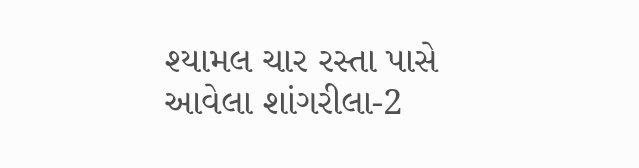શ્યામલ ચાર રસ્તા પાસે આવેલા શાંગરીલા-2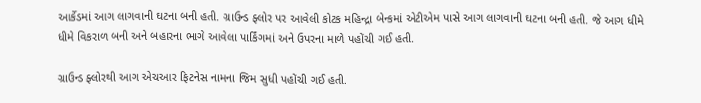આર્કેડમાં આગ લાગવાની ઘટના બની હતી. ગ્રાઉન્ડ ફ્લોર પર આવેલી કોટક મહિન્દ્રા બેન્કમાં એટીએમ પાસે આગ લાગવાની ઘટના બની હતી. જે આગ ધીમે ધીમે વિકરાળ બની અને બહારના ભાગે આવેલા પાર્કિંગમાં અને ઉપરના માળે પહોંચી ગઈ હતી.

ગ્રાઉન્ડ ફ્લોરથી આગ એચઆર ફિટનેસ નામના જિમ સુધી પહોંચી ગઈ હતી.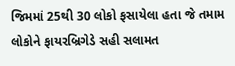જિમમાં 25થી 30 લોકો ફસાયેલા હતા જે તમામ લોકોને ફાયરબ્રિગેડે સહી સલામત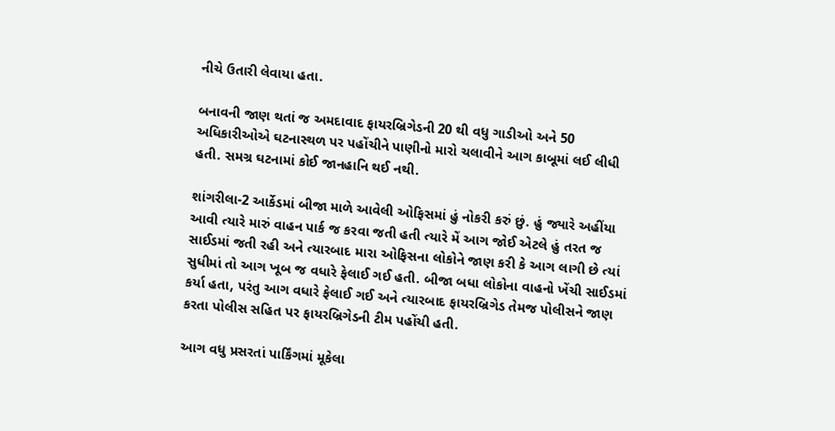નીચે ઉતારી લેવાયા હતા.

બનાવની જાણ થતાં જ અમદાવાદ ફાયરબ્રિગેડની 20 થી વધુ ગાડીઓ અને 50 અધિકારીઓએ ઘટનાસ્થળ પર પહોંચીને પાણીનો મારો ચલાવીને આગ કાબૂમાં લઈ લીધી હતી. સમગ્ર ઘટનામાં કોઈ જાનહાનિ થઈ નથી.

શાંગરીલા-2 આર્કેડમાં બીજા માળે આવેલી ઓફિસમાં હું નોકરી કરું છું. હું જ્યારે અહીંયા આવી ત્યારે મારું વાહન પાર્ક જ કરવા જતી હતી ત્યારે મેં આગ જોઈ એટલે હું તરત જ સાઈડમાં જતી રહી અને ત્યારબાદ મારા ઓફિસના લોકોને જાણ કરી કે આગ લાગી છે ત્યાં સુધીમાં તો આગ ખૂબ જ વધારે ફેલાઈ ગઈ હતી. બીજા બધા લોકોના વાહનો ખેંચી સાઈડમાં કર્યા હતા, પરંતુ આગ વધારે ફેલાઈ ગઈ અને ત્યારબાદ ફાયરબ્રિગેડ તેમજ પોલીસને જાણ કરતા પોલીસ સહિત પર ફાયરબ્રિગેડની ટીમ પહોંચી હતી.

આગ વધુ પ્રસરતાં પાર્કિંગમાં મૂકેલા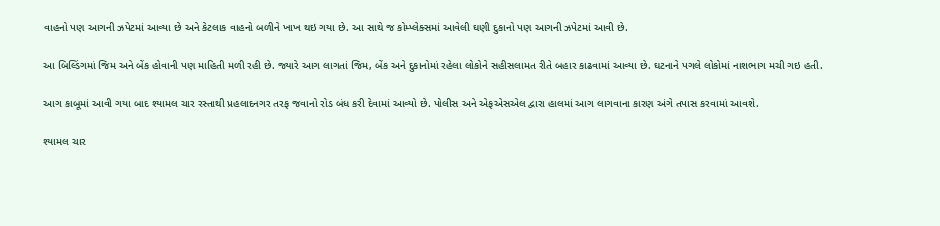વાહનો પણ આગની ઝપેટમાં આવ્યા છે અને કેટલાક વાહનો બળીને ખાખ થઇ ગયા છે. આ સાથે જ કોમ્પ્લેક્સમાં આવેલી ઘણી દુકાનો પણ આગની ઝપેટમાં આવી છે.

આ બિલ્ડિંગમાં જિમ અને બેંક હોવાની પણ માહિતી મળી રહી છે. જ્યારે આગ લાગતાં જિમ, બેંક અને દુકાનોમાં રહેલા લોકોને સહીસલામત રીતે બહાર કાઢવામાં આવ્યા છે. ઘટનાને પગલે લોકોમાં નાશભાગ મચી ગઇ હતી.

આગ કાબૂમાં આવી ગયા બાદ શ્યામલ ચાર રસ્તાથી પ્રહલાદનગર તરફ જવાનો રોડ બંધ કરી દેવામાં આવ્યો છે. પોલીસ અને એફએસએલ દ્વારા હાલમાં આગ લાગવાના કારણ અંગે તપાસ કરવામાં આવશે.

શ્યામલ ચાર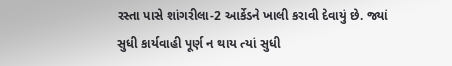રસ્તા પાસે શાંગરીલા-2 આર્કેડને ખાલી કરાવી દેવાયું છે. જ્યાં સુધી કાર્યવાહી પૂર્ણ ન થાય ત્યાં સુધી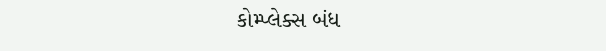કોમ્પ્લેક્સ બંધ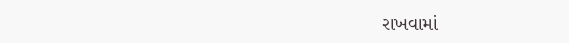રાખવામાં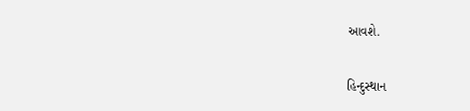આવશે.

હિન્દુસ્થાન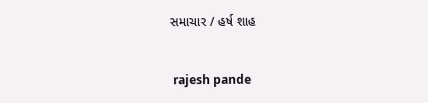સમાચાર / હર્ષ શાહ


 rajesh pande